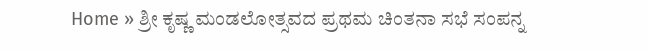Home » ಶ್ರೀ ಕೃಷ್ಣ ಮಂಡಲೋತ್ಸವದ ಪ್ರಥಮ ಚಿಂತನಾ ಸಭೆ ಸಂಪನ್ನ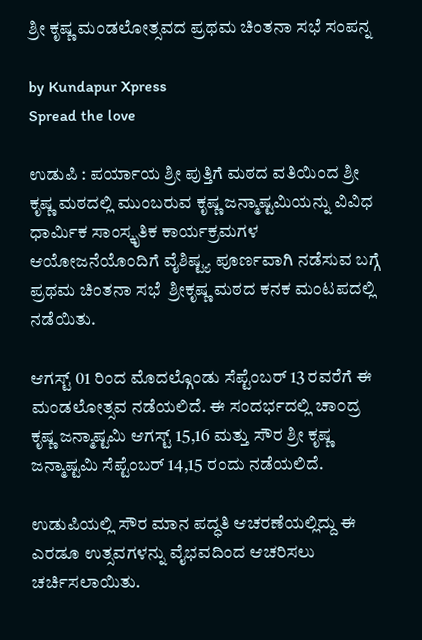ಶ್ರೀ ಕೃಷ್ಣ ಮಂಡಲೋತ್ಸವದ ಪ್ರಥಮ ಚಿಂತನಾ ಸಭೆ ಸಂಪನ್ನ

by Kundapur Xpress
Spread the love

ಉಡುಪಿ : ಪರ್ಯಾಯ ಶ್ರೀ ಪುತ್ತಿಗೆ ಮಠದ ವತಿಯಿಂದ ಶ್ರೀ ಕೃಷ್ಣ ಮಠದಲ್ಲಿ ಮುಂಬರುವ ಕೃಷ್ಣ ಜನ್ಮಾಷ್ಟಮಿಯನ್ನು ವಿವಿಧ ಧಾರ್ಮಿಕ ಸಾಂಸ್ಕೃತಿಕ ಕಾರ್ಯಕ್ರಮಗಳ ಆಯೋಜನೆಯೊಂದಿಗೆ ವೈಶಿಷ್ಟ್ಯ ಪೂರ್ಣವಾಗಿ ನಡೆಸುವ ಬಗ್ಗೆ ಪ್ರಥಮ ಚಿಂತನಾ ಸಭೆ  ಶ್ರೀಕೃಷ್ಣ ಮಠದ ಕನಕ ಮಂಟಪದಲ್ಲಿ ನಡೆಯಿತು.

ಆಗಸ್ಟ್ 01 ರಿಂದ ಮೊದಲ್ಗೊಂಡು ಸೆಪ್ಟೆಂಬರ್ 13 ರವರೆಗೆ ಈ ಮಂಡಲೋತ್ಸವ ನಡೆಯಲಿದೆ. ಈ ಸಂದರ್ಭದಲ್ಲಿ ಚಾ೦ದ್ರ ಕೃಷ್ಣ ಜನ್ಮಾಷ್ಟಮಿ ಆಗಸ್ಟ್ 15,16 ಮತ್ತು ಸೌರ ಶ್ರೀ ಕೃಷ್ಣ ಜನ್ಮಾಷ್ಟಮಿ ಸೆಪ್ಟೆಂಬರ್ 14,15 ರಂದು ನಡೆಯಲಿದೆ.

ಉಡುಪಿಯಲ್ಲಿ ಸೌರ ಮಾನ ಪದ್ಧತಿ ಆಚರಣೆಯಲ್ಲಿದ್ದು ಈ ಎರಡೂ ಉತ್ಸವಗಳನ್ನು ವೈಭವದಿಂದ ಆಚರಿಸಲು ಚರ್ಚಿಸಲಾಯಿತು.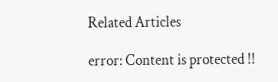Related Articles

error: Content is protected !!